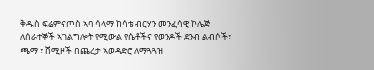ቅዱስ ፍሬምናጦስ ኣባ ሳላማ ከሳቴ ብርሃን መንፈሳዊ ኮሌጅ ለሰራተኞች ኣገልግሎት የሚውል የሴቶችና የወንዶች ደንብ ልብሶች፣ ጫማ ፣ ሸሚዞች በጨረታ ኣወዳድሮ ለማጓጓዝ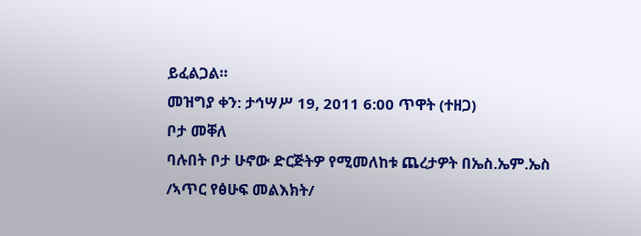ይፈልጋል።
መዝግያ ቀን: ታኅሣሥ 19, 2011 6:00 ጥዋት (ተዘጋ)
ቦታ መቐለ
ባሉበት ቦታ ሁኖው ድርጅትዎ የሚመለከቱ ጨረታዎት በኤስ.ኤም.ኤስ /ኣጥር የፅሁፍ መልእክት/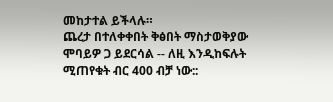መከታተል ይችላሉ።
ጨረታ በተለቀቀበት ቅፅበት ማስታወቅያው ሞባይዎ ጋ ይደርሳል -- ለዚ እንዲከፍሉት ሚጠየቁት ብር 400 ብቻ ነው::